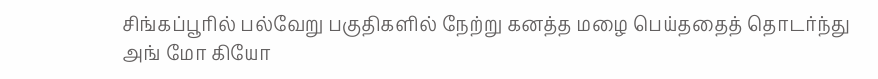சிங்கப்பூரில் பல்வேறு பகுதிகளில் நேற்று கனத்த மழை பெய்ததைத் தொடர்ந்து அங் மோ கியோ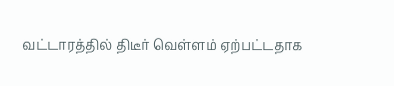வட்டாரத்தில் திடீர் வெள்ளம் ஏற்பட்டதாக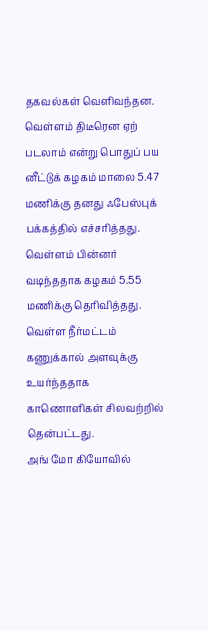தகவல்கள் வெளிவந்தன. வெள்ளம் திடீரென ஏற் படலாம் என்று பொதுப் பய னீட்டுக் கழகம் மாலை 5.47 மணிக்கு தனது ஃபேஸ்புக் பக்கத்தில் எச்சரித்தது. வெள்ளம் பின்னர் வடிந்ததாக கழகம் 5.55 மணிக்கு தெரிவித்தது. வெள்ள நீர்மட்டம் கணுக்கால் அளவுக்கு உயர்ந்ததாக காணொளிகள் சிலவற்றில் தென்பட்டது.
அங் மோ கியோவில்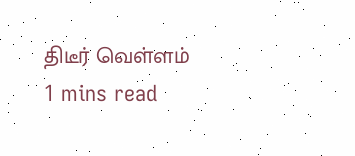திடீர் வெள்ளம்
1 mins read